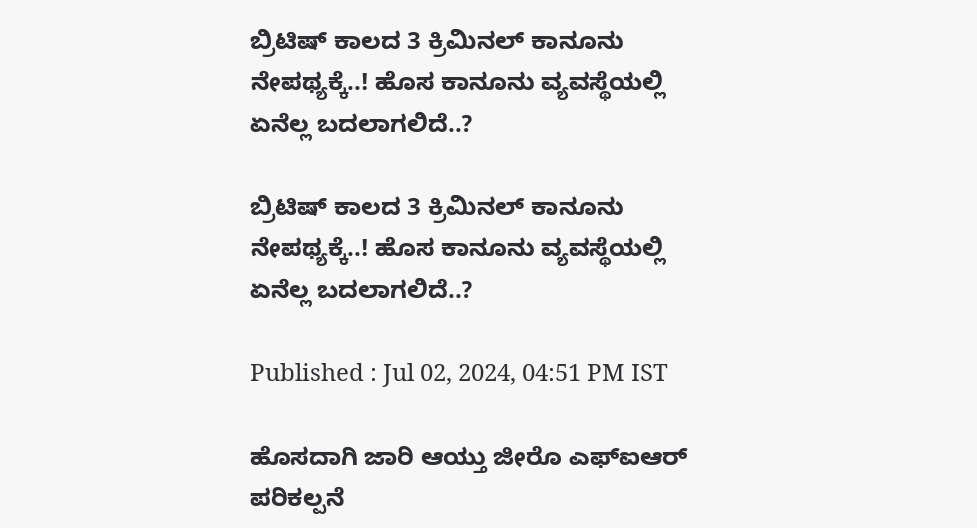ಬ್ರಿಟಿಷ್ ಕಾಲದ 3 ಕ್ರಿಮಿನಲ್ ಕಾನೂನು ನೇಪಥ್ಯಕ್ಕೆ..! ಹೊಸ ಕಾನೂನು ವ್ಯವಸ್ಥೆಯಲ್ಲಿ ಏನೆಲ್ಲ ಬದಲಾಗಲಿದೆ..?

ಬ್ರಿಟಿಷ್ ಕಾಲದ 3 ಕ್ರಿಮಿನಲ್ ಕಾನೂನು ನೇಪಥ್ಯಕ್ಕೆ..! ಹೊಸ ಕಾನೂನು ವ್ಯವಸ್ಥೆಯಲ್ಲಿ ಏನೆಲ್ಲ ಬದಲಾಗಲಿದೆ..?

Published : Jul 02, 2024, 04:51 PM IST

ಹೊಸದಾಗಿ ಜಾರಿ ಆಯ್ತು ಜೀರೊ ಎಫ್ಐಆರ್ ಪರಿಕಲ್ಪನೆ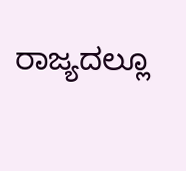ರಾಜ್ಯದಲ್ಲೂ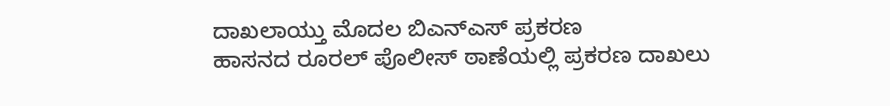ದಾಖಲಾಯ್ತು ಮೊದಲ ಬಿಎನ್ಎಸ್ ಪ್ರಕರಣ
ಹಾಸನದ ರೂರಲ್ ಪೊಲೀಸ್ ಠಾಣೆಯಲ್ಲಿ ಪ್ರಕರಣ ದಾಖಲು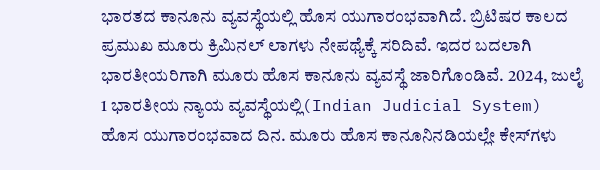ಭಾರತದ ಕಾನೂನು ವ್ಯವಸ್ಥೆಯಲ್ಲಿ ಹೊಸ ಯುಗಾರಂಭವಾಗಿದೆ. ಬ್ರಿಟಿಷರ ಕಾಲದ ಪ್ರಮುಖ ಮೂರು ಕ್ರಿಮಿನಲ್ ಲಾಗಳು ನೇಪಥ್ಯೆಕ್ಕೆ ಸರಿದಿವೆ. ಇದರ ಬದಲಾಗಿ ಭಾರತೀಯರಿಗಾಗಿ ಮೂರು ಹೊಸ ಕಾನೂನು ವ್ಯವಸ್ಥೆ ಜಾರಿಗೊಂಡಿವೆ. 2024, ಜುಲೈ 1 ಭಾರತೀಯ ನ್ಯಾಯ ವ್ಯವಸ್ಥೆಯಲ್ಲಿ(Indian Judicial System) ಹೊಸ ಯುಗಾರಂಭವಾದ ದಿನ. ಮೂರು ಹೊಸ ಕಾನೂನಿನಡಿಯಲ್ಲೇ ಕೇಸ್‌ಗಳು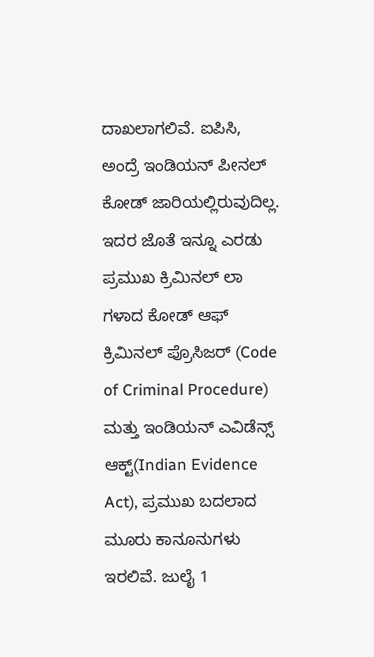ದಾಖಲಾಗಲಿವೆ. ಐಪಿಸಿ, ಅಂದ್ರೆ ಇಂಡಿಯನ್ ಪೀನಲ್ ಕೋಡ್ ಜಾರಿಯಲ್ಲಿರುವುದಿಲ್ಲ. ಇದರ ಜೊತೆ ಇನ್ನೂ ಎರಡು ಪ್ರಮುಖ ಕ್ರಿಮಿನಲ್ ಲಾ ಗಳಾದ ಕೋಡ್ ಆಫ್ ಕ್ರಿಮಿನಲ್ ಪ್ರೊಸಿಜರ್ (Code of Criminal Procedure) ಮತ್ತು ಇಂಡಿಯನ್ ಎವಿಡೆನ್ಸ್ ಆಕ್ಟ್(Indian Evidence Act), ಪ್ರಮುಖ ಬದಲಾದ ಮೂರು ಕಾನೂನುಗಳು ಇರಲಿವೆ. ಜುಲೈ 1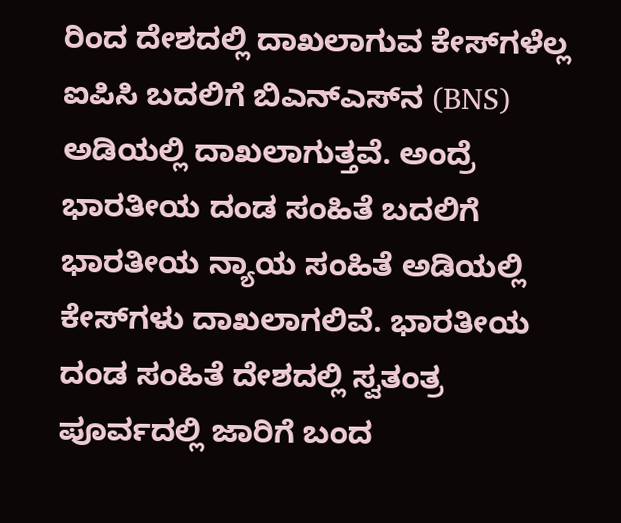ರಿಂದ ದೇಶದಲ್ಲಿ ದಾಖಲಾಗುವ ಕೇಸ್‌ಗಳೆಲ್ಲ ಐಪಿಸಿ ಬದಲಿಗೆ ಬಿಎನ್‌ಎಸ್‌ನ (BNS) ಅಡಿಯಲ್ಲಿ ದಾಖಲಾಗುತ್ತವೆ. ಅಂದ್ರೆ ಭಾರತೀಯ ದಂಡ ಸಂಹಿತೆ ಬದಲಿಗೆ ಭಾರತೀಯ ನ್ಯಾಯ ಸಂಹಿತೆ ಅಡಿಯಲ್ಲಿ ಕೇಸ್‌ಗಳು ದಾಖಲಾಗಲಿವೆ. ಭಾರತೀಯ ದಂಡ ಸಂಹಿತೆ ದೇಶದಲ್ಲಿ ಸ್ವತಂತ್ರ ಪೂರ್ವದಲ್ಲಿ ಜಾರಿಗೆ ಬಂದ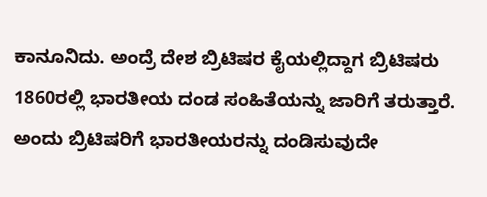ಕಾನೂನಿದು. ಅಂದ್ರೆ ದೇಶ ಬ್ರಿಟಿಷರ ಕೈಯಲ್ಲಿದ್ದಾಗ ಬ್ರಿಟಿಷರು 1860ರಲ್ಲಿ ಭಾರತೀಯ ದಂಡ ಸಂಹಿತೆಯನ್ನು ಜಾರಿಗೆ ತರುತ್ತಾರೆ. ಅಂದು ಬ್ರಿಟಿಷರಿಗೆ ಭಾರತೀಯರನ್ನು ದಂಡಿಸುವುದೇ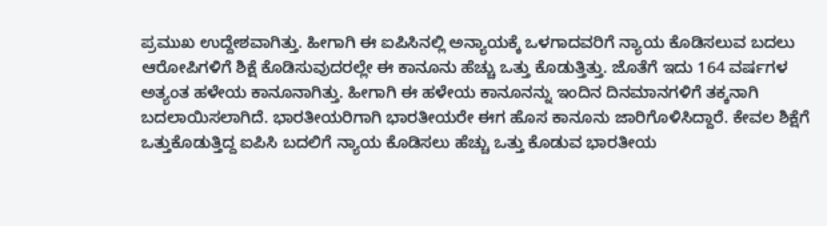ಪ್ರಮುಖ ಉದ್ದೇಶವಾಗಿತ್ತು. ಹೀಗಾಗಿ ಈ ಐಪಿಸಿನಲ್ಲಿ ಅನ್ಯಾಯಕ್ಕೆ ಒಳಗಾದವರಿಗೆ ನ್ಯಾಯ ಕೊಡಿಸಲುವ ಬದಲು ಆರೋಪಿಗಳಿಗೆ ಶಿಕ್ಷೆ ಕೊಡಿಸುವುದರಲ್ಲೇ ಈ ಕಾನೂನು ಹೆಚ್ಚು ಒತ್ತು ಕೊಡುತ್ತಿತ್ತು. ಜೊತೆಗೆ ಇದು 164 ವರ್ಷಗಳ ಅತ್ಯಂತ ಹಳೇಯ ಕಾನೂನಾಗಿತ್ತು. ಹೀಗಾಗಿ ಈ ಹಳೇಯ ಕಾನೂನನ್ನು ಇಂದಿನ ದಿನಮಾನಗಳಿಗೆ ತಕ್ಕನಾಗಿ ಬದಲಾಯಿಸಲಾಗಿದೆ. ಭಾರತೀಯರಿಗಾಗಿ ಭಾರತೀಯರೇ ಈಗ ಹೊಸ ಕಾನೂನು ಜಾರಿಗೊಳಿಸಿದ್ದಾರೆ. ಕೇವಲ ಶಿಕ್ಷೆಗೆ ಒತ್ತುಕೊಡುತ್ತಿದ್ದ ಐಪಿಸಿ ಬದಲಿಗೆ ನ್ಯಾಯ ಕೊಡಿಸಲು ಹೆಚ್ಚು ಒತ್ತು ಕೊಡುವ ಭಾರತೀಯ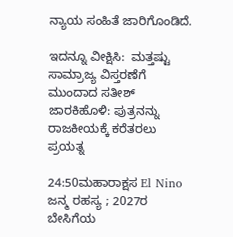ನ್ಯಾಯ ಸಂಹಿತೆ ಜಾರಿಗೊಂಡಿದೆ.

ಇದನ್ನೂ ವೀಕ್ಷಿಸಿ:  ಮತ್ತಷ್ಟು ಸಾಮ್ರಾಜ್ಯ ವಿಸ್ತರಣೆಗೆ ಮುಂದಾದ ಸತೀಶ್ ಜಾರಕಿಹೊಳಿ: ಪುತ್ರನನ್ನು ರಾಜಕೀಯಕ್ಕೆ ಕರೆತರಲು ಪ್ರಯತ್ನ

24:50ಮಹಾರಾಕ್ಷಸ El Nino ಜನ್ಮ ರಹಸ್ಯ ; 2027ರ ಬೇಸಿಗೆಯ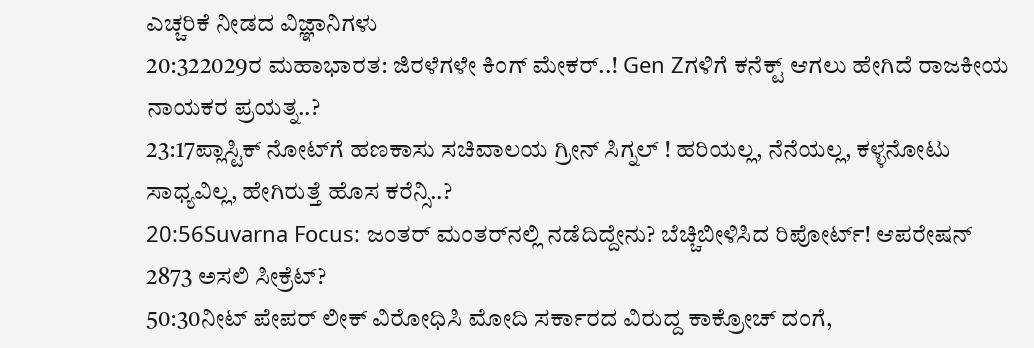ಎಚ್ಚರಿಕೆ ನೀಡದ ವಿಜ್ಞಾನಿಗಳು
20:322029ರ ಮಹಾಭಾರತ: ಜಿರಳೆಗಳೇ ಕಿಂಗ್ ಮೇಕರ್..! Gen Zಗಳಿಗೆ ಕನೆಕ್ಟ್ ಆಗಲು ಹೇಗಿದೆ ರಾಜಕೀಯ ನಾಯಕರ ಪ್ರಯತ್ನ..?
23:17ಪ್ಲಾಸ್ಟಿಕ್ ನೋಟ್‌ಗೆ ಹಣಕಾಸು ಸಚಿವಾಲಯ ಗ್ರೀನ್ ಸಿಗ್ನಲ್ ! ಹರಿಯಲ್ಲ, ನೆನೆಯಲ್ಲ, ಕಳ್ಳನೋಟು ಸಾಧ್ಯವಿಲ್ಲ, ಹೇಗಿರುತ್ತೆ ಹೊಸ ಕರೆನ್ಸಿ..?
20:56Suvarna Focus: ಜಂತರ್ ಮಂತರ್‌ನಲ್ಲಿ ನಡೆದಿದ್ದೇನು? ಬೆಚ್ಚಿಬೀಳಿಸಿದ ರಿಪೋರ್ಟ್! ಆಪರೇಷನ್ 2873 ಅಸಲಿ ಸೀಕ್ರೆಟ್?
50:30ನೀಟ್ ಪೇಪರ್ ಲೀಕ್ ವಿರೋಧಿಸಿ ಮೋದಿ ಸರ್ಕಾರದ ವಿರುದ್ದ ಕಾಕ್ರೋಚ್ ದಂಗೆ,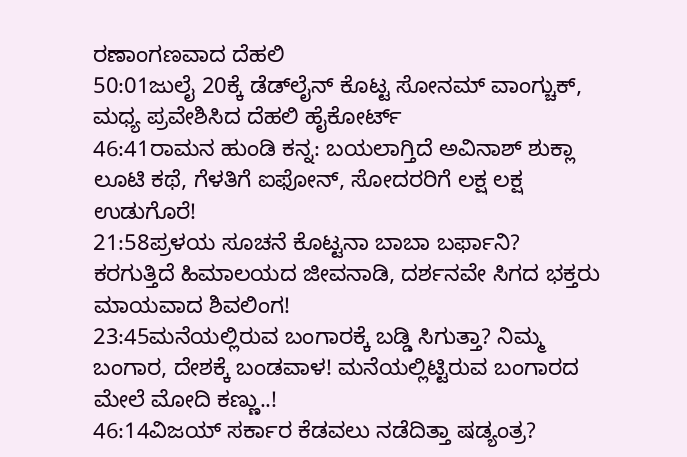ರಣಾಂಗಣವಾದ ದೆಹಲಿ
50:01ಜುಲೈ 20ಕ್ಕೆ ಡೆಡ್‌ಲೈನ್ ಕೊಟ್ಟ ಸೋನಮ್ ವಾಂಗ್ಚುಕ್, ಮಧ್ಯ ಪ್ರವೇಶಿಸಿದ ದೆಹಲಿ ಹೈಕೋರ್ಟ್
46:41ರಾಮನ ಹುಂಡಿ ಕನ್ನ: ಬಯಲಾಗ್ತಿದೆ ಅವಿನಾಶ್ ಶುಕ್ಲಾ ಲೂಟಿ ಕಥೆ, ಗೆಳತಿಗೆ ಐಫೋನ್, ಸೋದರರಿಗೆ ಲಕ್ಷ ಲಕ್ಷ ಉಡುಗೊರೆ!
21:58ಪ್ರಳಯ ಸೂಚನೆ ಕೊಟ್ಟನಾ ಬಾಬಾ ಬರ್ಫಾನಿ? ಕರಗುತ್ತಿದೆ ಹಿಮಾಲಯದ ಜೀವನಾಡಿ, ದರ್ಶನವೇ ಸಿಗದ ಭಕ್ತರು ಮಾಯವಾದ ಶಿವಲಿಂಗ!
23:45ಮನೆಯಲ್ಲಿರುವ ಬಂಗಾರಕ್ಕೆ ಬಡ್ಡಿ ಸಿಗುತ್ತಾ? ನಿಮ್ಮ ಬಂಗಾರ, ದೇಶಕ್ಕೆ ಬಂಡವಾಳ! ಮನೆಯಲ್ಲಿಟ್ಟಿರುವ ಬಂಗಾರದ ಮೇಲೆ ಮೋದಿ ಕಣ್ಣು..!
46:14ವಿಜಯ್ ಸರ್ಕಾರ ಕೆಡವಲು ನಡೆದಿತ್ತಾ ಷಡ್ಯಂತ್ರ?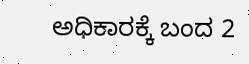ಅಧಿಕಾರಕ್ಕೆ ಬಂದ 2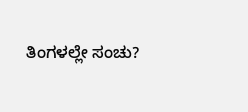ತಿಂಗಳಲ್ಲೇ ಸಂಚು?